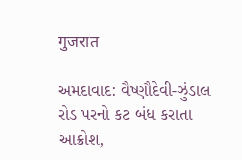गुजरात

અમદાવાદ: વૈષ્ણૌદેવી-ઝુંડાલ રોડ પરનો કટ બંધ કરાતા આક્રોશ,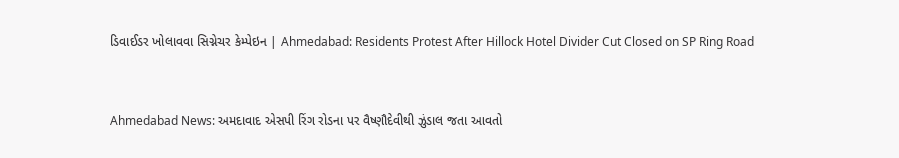ડિવાઈડર ખોલાવવા સિગ્નેચર કેમ્પેઇન | Ahmedabad: Residents Protest After Hillock Hotel Divider Cut Closed on SP Ring Road


Ahmedabad News: અમદાવાદ એસપી રિંગ રોડના પર વૈષ્ણૌદેવીથી ઝુંડાલ જતા આવતો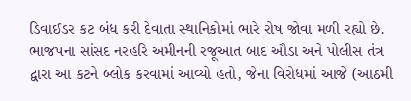ડિવાઈડર કટ બંધ કરી દેવાતા સ્થાનિકોમાં ભારે રોષ જોવા મળી રહ્યો છે. ભાજપના સાંસદ નરહરિ અમીનની રજૂઆત બાદ ઔડા અને પોલીસ તંત્ર દ્વારા આ કટને બ્લોક કરવામાં આવ્યો હતો, જેના વિરોધમાં આજે (આઠમી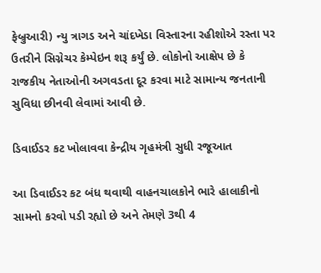ફેબ્રુઆરી) ન્યુ ત્રાગડ અને ચાંદખેડા વિસ્તારના રહીશોએ રસ્તા પર ઉતરીને સિગ્નેચર કેમ્પેઇન શરૂ કર્યું છે. લોકોનો આક્ષેપ છે કે રાજકીય નેતાઓની અગવડતા દૂર કરવા માટે સામાન્ય જનતાની સુવિધા છીનવી લેવામાં આવી છે.

ડિવાઈડર કટ ખોલાવવા કેન્દ્રીય ગૃહમંત્રી સુધી રજૂઆત

આ ડિવાઈડર કટ બંધ થવાથી વાહનચાલકોને ભારે હાલાકીનો સામનો કરવો પડી રહ્યો છે અને તેમણે 3થી 4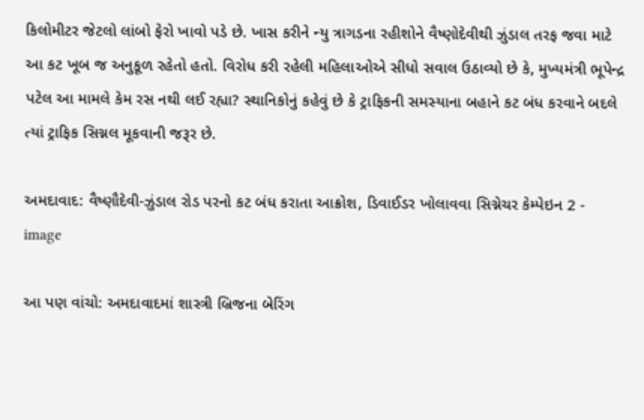કિલોમીટર જેટલો લાંબો ફેરો ખાવો પડે છે. ખાસ કરીને ન્યુ ત્રાગડના રહીશોને વૈષ્ણોદેવીથી ઝુંડાલ તરફ જવા માટે આ કટ ખૂબ જ અનુકૂળ રહેતો હતો. વિરોધ કરી રહેલી મહિલાઓએ સીધો સવાલ ઉઠાવ્યો છે કે, મુખ્યમંત્રી ભૂપેન્દ્ર પટેલ આ મામલે કેમ રસ નથી લઈ રહ્યા? સ્થાનિકોનું કહેવું છે કે ટ્રાફિકની સમસ્યાના બહાને કટ બંધ કરવાને બદલે ત્યાં ટ્રાફિક સિગ્નલ મૂકવાની જરૂર છે.

અમદાવાદ: વૈષ્ણૌદેવી-ઝુંડાલ રોડ પરનો કટ બંધ કરાતા આક્રોશ, ડિવાઈડર ખોલાવવા સિગ્નેચર કેમ્પેઇન 2 - image

આ પણ વાંચો: અમદાવાદમાં શાસ્ત્રી બ્રિજના બેરિંગ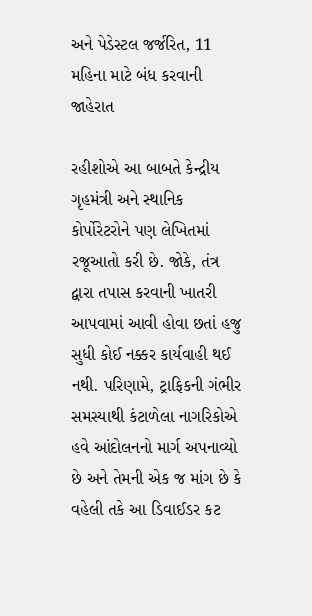અને પેડેસ્ટલ જર્જરિત, 11 મહિના માટે બંધ કરવાની જાહેરાત

રહીશોએ આ બાબતે કેન્દ્રીય ગૃહમંત્રી અને સ્થાનિક કોર્પોરેટરોને પણ લેખિતમાં રજૂઆતો કરી છે. જોકે, તંત્ર દ્વારા તપાસ કરવાની ખાતરી આપવામાં આવી હોવા છતાં હજુ સુધી કોઈ નક્કર કાર્યવાહી થઈ નથી. પરિણામે, ટ્રાફિકની ગંભીર સમસ્યાથી કંટાળેલા નાગરિકોએ હવે આંદોલનનો માર્ગ અપનાવ્યો છે અને તેમની એક જ માંગ છે કે વહેલી તકે આ ડિવાઈડર કટ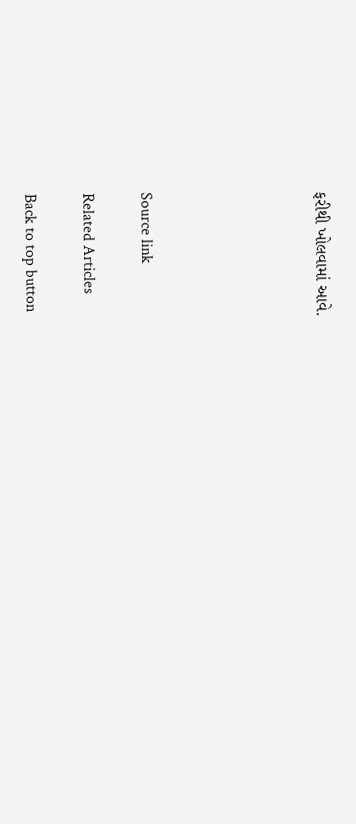ફરીથી ખોલવામાં આવે.





Source link

Related Articles

Back to top button